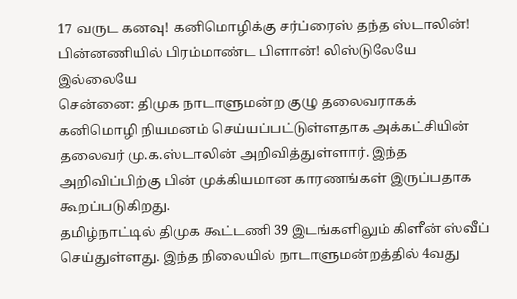17 வருட கனவு! கனிமொழிக்கு சர்ப்ரைஸ் தந்த ஸ்டாலின்! பின்னணியில் பிரம்மாண்ட பிளான்! லிஸ்டுலேயே இல்லையே
சென்னை: திமுக நாடாளுமன்ற குழு தலைவராகக் கனிமொழி நியமனம் செய்யப்பட்டுள்ளதாக அக்கட்சியின் தலைவர் மு.க.ஸ்டாலின் அறிவித்துள்ளார். இந்த அறிவிப்பிற்கு பின் முக்கியமான காரணங்கள் இருப்பதாக கூறப்படுகிறது.
தமிழ்நாட்டில் திமுக கூட்டணி 39 இடங்களிலும் கிளீன் ஸ்வீப் செய்துள்ளது. இந்த நிலையில் நாடாளுமன்றத்தில் 4வது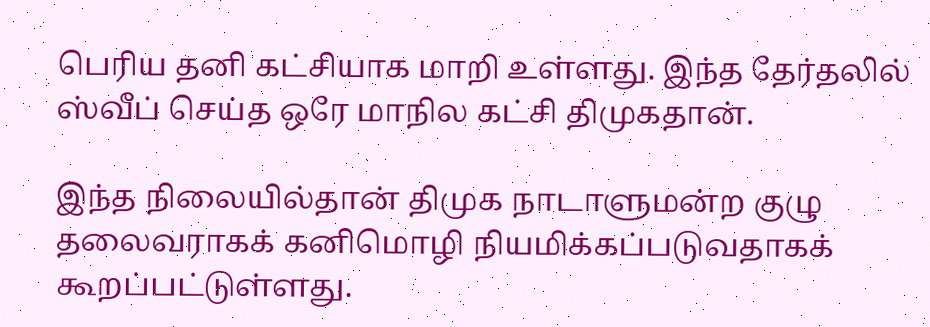பெரிய தனி கட்சியாக மாறி உள்ளது. இந்த தேர்தலில் ஸ்வீப் செய்த ஒரே மாநில கட்சி திமுகதான்.

இந்த நிலையில்தான் திமுக நாடாளுமன்ற குழு தலைவராகக் கனிமொழி நியமிக்கப்படுவதாகக் கூறப்பட்டுள்ளது.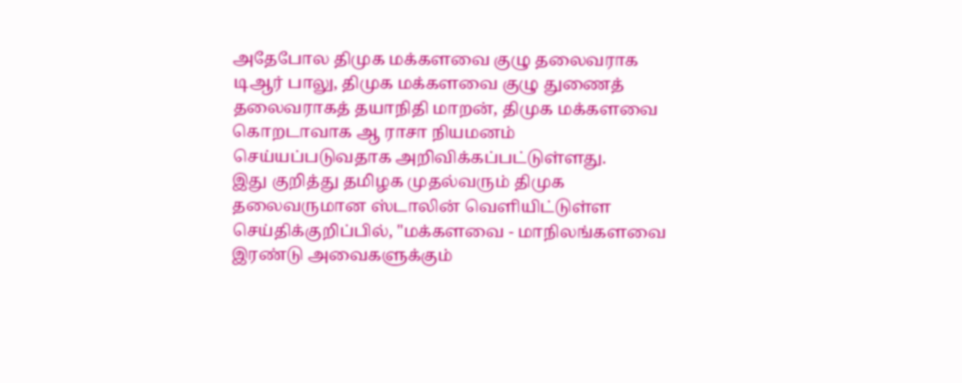அதேபோல திமுக மக்களவை குழு தலைவராக டிஆர் பாலு, திமுக மக்களவை குழு துணைத் தலைவராகத் தயாநிதி மாறன், திமுக மக்களவை கொறடாவாக ஆ ராசா நியமனம் செய்யப்படுவதாக அறிவிக்கப்பட்டுள்ளது.
இது குறித்து தமிழக முதல்வரும் திமுக தலைவருமான ஸ்டாலின் வெளியிட்டுள்ள செய்திக்குறிப்பில், "மக்களவை - மாநிலங்களவை இரண்டு அவைகளுக்கும்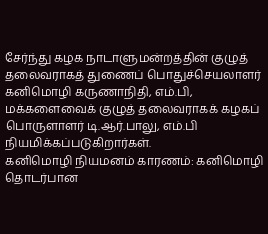சேர்ந்து கழக நாடாளுமன்றத்தின் குழுத் தலைவராகத் துணைப் பொதுச்செயலாளர் கனிமொழி கருணாநிதி, எம்.பி, மக்களைவைக் குழுத் தலைவராகக் கழகப் பொருளாளர் டி.ஆர்.பாலு, எம்.பி நியமிக்கப்படுகிறார்கள்.
கனிமொழி நியமனம் காரணம்: கனிமொழி தொடர்பான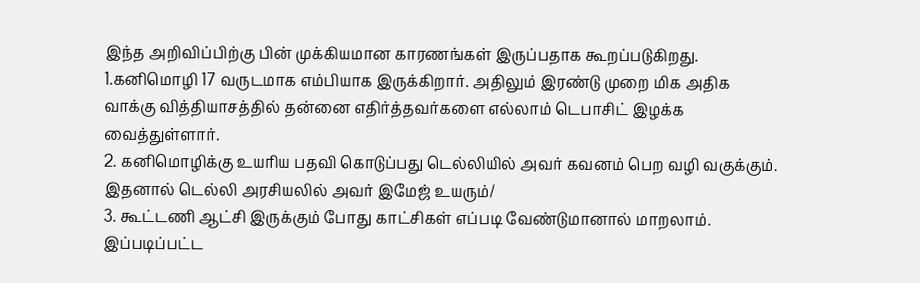இந்த அறிவிப்பிற்கு பின் முக்கியமான காரணங்கள் இருப்பதாக கூறப்படுகிறது.
1.கனிமொழி 17 வருடமாக எம்பியாக இருக்கிறார். அதிலும் இரண்டு முறை மிக அதிக வாக்கு வித்தியாசத்தில் தன்னை எதிர்த்தவர்களை எல்லாம் டெபாசிட் இழக்க வைத்துள்ளார்.
2. கனிமொழிக்கு உயரிய பதவி கொடுப்பது டெல்லியில் அவர் கவனம் பெற வழி வகுக்கும். இதனால் டெல்லி அரசியலில் அவர் இமேஜ் உயரும்/
3. கூட்டணி ஆட்சி இருக்கும் போது காட்சிகள் எப்படி வேண்டுமானால் மாறலாம். இப்படிப்பட்ட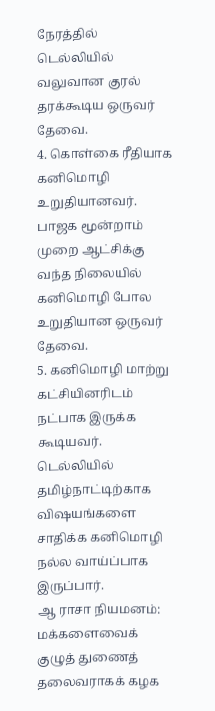நேரத்தில் டெல்லியில் வலுவான குரல் தரக்கூடிய ஒருவர் தேவை.
4. கொள்கை ரீதியாக கனிமொழி உறுதியானவர். பாஜக மூன்றாம் முறை ஆட்சிக்கு வந்த நிலையில் கனிமொழி போல உறுதியான ஒருவர் தேவை.
5. கனிமொழி மாற்று கட்சியினரிடம் நட்பாக இருக்க கூடியவர். டெல்லியில் தமிழ்நாட்டிற்காக விஷயங்களை சாதிக்க கனிமொழி நல்ல வாய்ப்பாக இருப்பார்.
ஆ ராசா நியமனம்: மக்களைவைக் குழுத் துணைத் தலைவராகக் கழக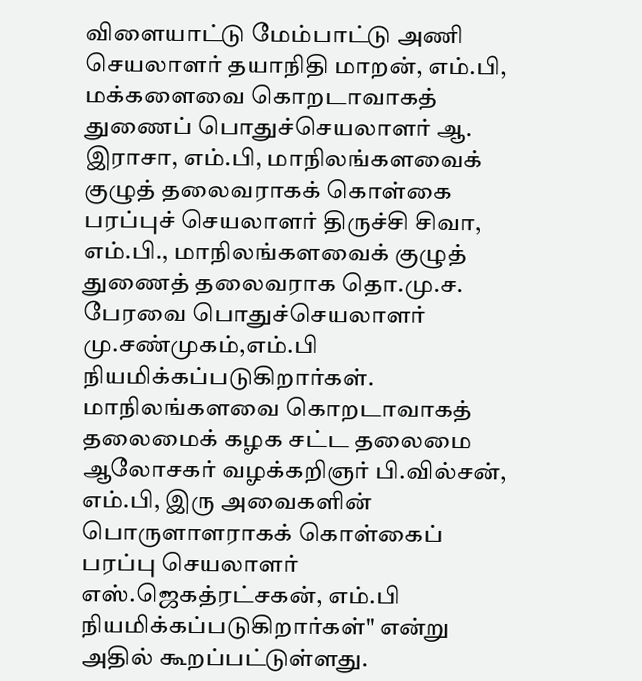விளையாட்டு மேம்பாட்டு அணி செயலாளர் தயாநிதி மாறன், எம்.பி, மக்களைவை கொறடாவாகத் துணைப் பொதுச்செயலாளர் ஆ. இராசா, எம்.பி, மாநிலங்களவைக் குழுத் தலைவராகக் கொள்கை பரப்புச் செயலாளர் திருச்சி சிவா, எம்.பி., மாநிலங்களவைக் குழுத் துணைத் தலைவராக தொ.மு.ச. பேரவை பொதுச்செயலாளர் மு.சண்முகம்,எம்.பி நியமிக்கப்படுகிறார்கள்.
மாநிலங்களவை கொறடாவாகத் தலைமைக் கழக சட்ட தலைமை ஆலோசகர் வழக்கறிஞர் பி.வில்சன், எம்.பி, இரு அவைகளின் பொருளாளராகக் கொள்கைப் பரப்பு செயலாளர் எஸ்.ஜெகத்ரட்சகன், எம்.பி நியமிக்கப்படுகிறார்கள்" என்று அதில் கூறப்பட்டுள்ளது.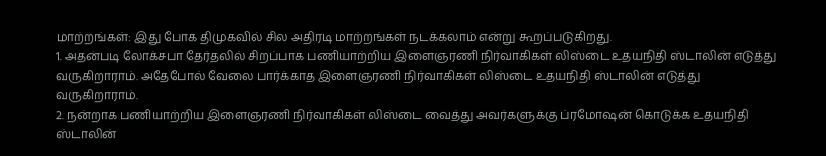மாற்றங்கள்: இது போக திமுகவில் சில அதிரடி மாற்றங்கள் நடக்கலாம் என்று கூறப்படுகிறது.
1. அதன்படி லோக்சபா தேர்தலில் சிறப்பாக பணியாற்றிய இளைஞரணி நிர்வாகிகள் லிஸ்டை உதயநிதி ஸ்டாலின் எடுத்து வருகிறாராம். அதேபோல் வேலை பார்க்காத இளைஞரணி நிர்வாகிகள் லிஸ்டை உதயநிதி ஸ்டாலின் எடுத்து வருகிறாராம்.
2. நன்றாக பணியாற்றிய இளைஞரணி நிர்வாகிகள் லிஸ்டை வைத்து அவர்களுக்கு ப்ரமோஷன் கொடுக்க உதயநிதி ஸ்டாலின்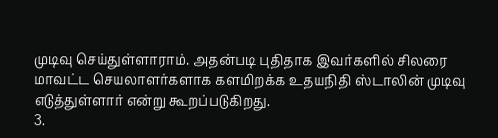முடிவு செய்துள்ளாராம். அதன்படி புதிதாக இவர்களில் சிலரை மாவட்ட செயலாளர்களாக களமிறக்க உதயநிதி ஸ்டாலின் முடிவு எடுத்துள்ளார் என்று கூறப்படுகிறது.
3.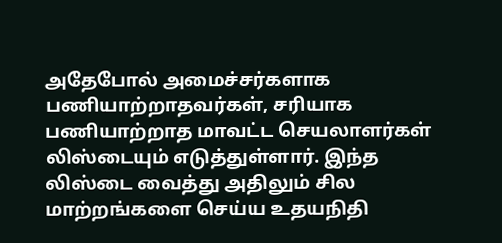அதேபோல் அமைச்சர்களாக பணியாற்றாதவர்கள், சரியாக பணியாற்றாத மாவட்ட செயலாளர்கள் லிஸ்டையும் எடுத்துள்ளார். இந்த லிஸ்டை வைத்து அதிலும் சில மாற்றங்களை செய்ய உதயநிதி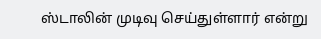ஸ்டாலின் முடிவு செய்துள்ளார் என்று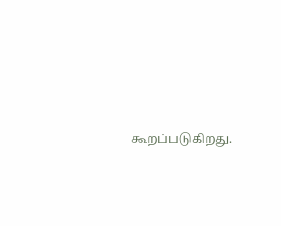கூறப்படுகிறது.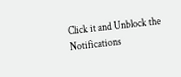Click it and Unblock the Notifications